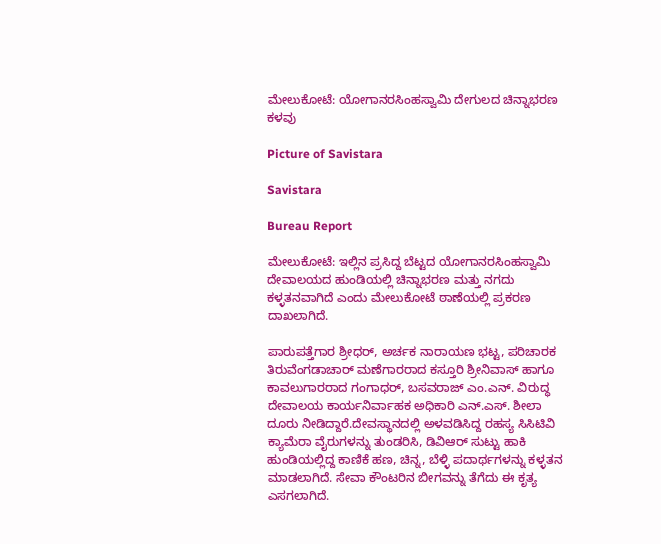ಮೇಲುಕೋಟೆ: ಯೋಗಾನರಸಿಂಹಸ್ವಾಮಿ ದೇಗುಲದ ಚಿನ್ನಾಭರಣ ಕಳವು

Picture of Savistara

Savistara

Bureau Report

ಮೇಲುಕೋಟೆ: ಇಲ್ಲಿನ ಪ್ರಸಿದ್ದ ಬೆಟ್ಟದ ಯೋಗಾನರಸಿಂಹಸ್ವಾಮಿ ದೇವಾಲಯದ ಹುಂಡಿಯಲ್ಲಿ ಚಿನ್ನಾಭರಣ ಮತ್ತು ನಗದು ಕಳ್ಳತನವಾಗಿದೆ ಎಂದು ಮೇಲುಕೋಟೆ ಠಾಣೆಯಲ್ಲಿ ಪ್ರಕರಣ ದಾಖಲಾಗಿದೆ.

ಪಾರುಪತ್ತೆಗಾರ ಶ್ರೀಧರ್, ಅರ್ಚಕ ನಾರಾಯಣ ಭಟ್ಟ, ಪರಿಚಾರಕ ತಿರುವೆಂಗಡಾಚಾ‌ರ್ ಮಣೆಗಾರರಾದ ಕಸ್ತೂರಿ ಶ್ರೀನಿವಾಸ್ ಹಾಗೂ ಕಾವಲುಗಾರರಾದ ಗಂಗಾಧರ್, ಬಸವರಾಜ್ ಎಂ.ಎನ್. ವಿರುದ್ಧ ದೇವಾಲಯ ಕಾರ್ಯನಿರ್ವಾಹಕ ಅಧಿಕಾರಿ ಎನ್.ಎಸ್. ಶೀಲಾ ದೂರು ನೀಡಿದ್ದಾರೆ.ದೇವಸ್ಥಾನದಲ್ಲಿ ಅಳವಡಿಸಿದ್ದ ರಹಸ್ಯ ಸಿಸಿಟಿವಿ ಕ್ಯಾಮೆರಾ ವೈರುಗಳನ್ನು ತುಂಡರಿಸಿ, ಡಿವಿಆರ್ ಸುಟ್ಟು ಹಾಕಿ ಹುಂಡಿಯಲ್ಲಿದ್ದ ಕಾಣಿಕೆ ಹಣ, ಚಿನ್ನ, ಬೆಳ್ಳಿ ಪದಾರ್ಥಗಳನ್ನು ಕಳ್ಳತನ ಮಾಡಲಾಗಿದೆ. ಸೇವಾ ಕೌಂಟರಿನ ಬೀಗವನ್ನು ತೆಗೆದು ಈ ಕೃತ್ಯ ಎಸಗಲಾಗಿದೆ.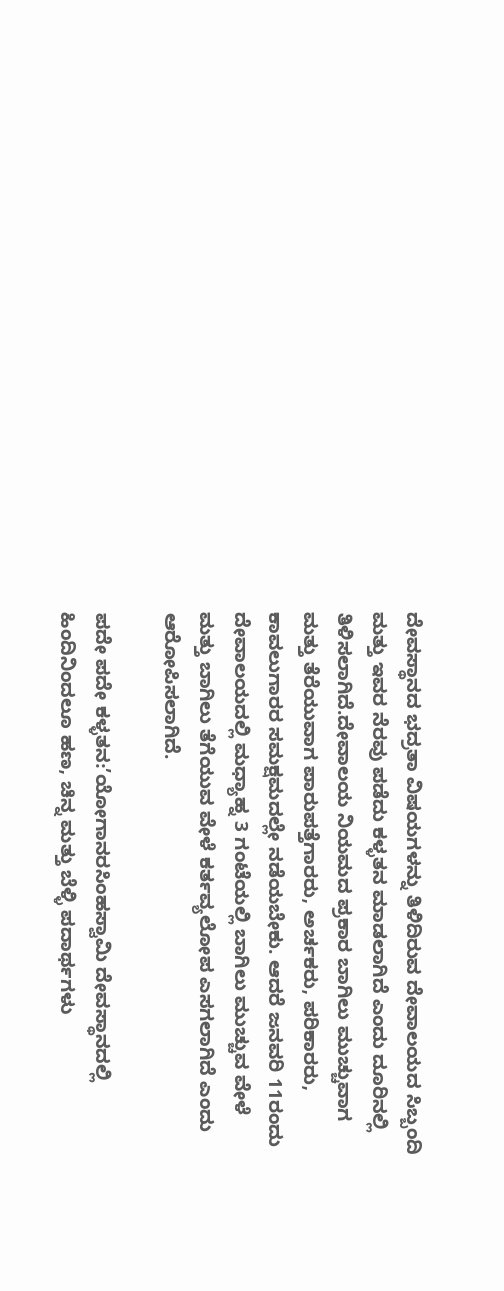ದೇವಸ್ಥಾನದ ಭದ್ರತಾ ವಿಷಯಗಳನ್ನು ತಿಳಿದಿರುವ ದೇವಾಲಯದ ಸಿಬ್ಬಂದಿ ಮತ್ತು ಇವರ ನೆರವು ಪಡೆದು ಕಳ್ಳತನ ಮಾಡಲಾಗಿದೆ ಎಂದು ದೂರಿನಲ್ಲಿ ತಿಳಿಸಲಾಗಿದೆ.ದೇವಾಲಯ ನಿಯಮದ ಪ್ರಕಾರ ಬಾಗಿಲು ಮುಚ್ಚುವಾಗ ಮತ್ತು ತೆರೆಯುವಾಗ ಪಾರುಪತ್ತೆಗಾರರು, ಅರ್ಚಕರು, ಪರಿಕಾರರು, ಕಾವಲುಗಾರರ ಸಮಕ್ಷಮದಲ್ಲೇ ನಡೆಯಬೇಕು. ಆದರೆ ಜನವರಿ 11ರಂದು ದೇವಾಲಯದಲ್ಲಿ ಮಧ್ಯಾಹ್ನ 3 ಗಂಟೆಯಲ್ಲಿ ಬಾಗಿಲು ಮುಚ್ಚುವ ವೇಳೆ ಮತ್ತು ಬಾಗಿಲು ತೆಗೆಯುವ ವೇಳೆ ಕರ್ತವ್ಯಲೋಪ ಎಸಗಲಾಗಿದೆ ಎಂದು ಆರೋಪಿಸಲಾಗಿದೆ.

ಪದೇ ಪದೇ ಕಳ್ಳತನ:’ಯೋಗಾನರಸಿಂಹಸ್ವಾಮಿ ದೇವಸ್ಥಾನದಲ್ಲಿ ಹಿಂದಿನಿಂದಲೂ ಹಣ, ಚಿನ್ನ ಮತ್ತು ಬೆಳ್ಳಿ ಪದಾರ್ಥಗಳು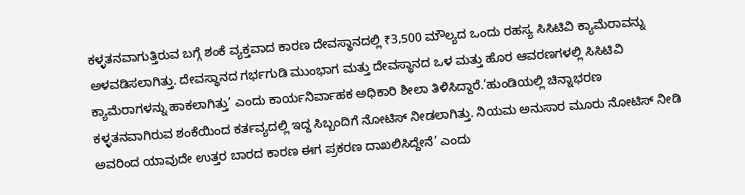ಕಳ್ಳತನವಾಗುತ್ತಿರುವ ಬಗ್ಗೆ ಶಂಕೆ ವ್ಯಕ್ತವಾದ ಕಾರಣ ದೇವಸ್ಥಾನದಲ್ಲಿ ₹3,500 ಮೌಲ್ಯದ ಒಂದು ರಹಸ್ಯ ಸಿಸಿಟಿವಿ ಕ್ಯಾಮೆರಾವನ್ನು ಅಳವಡಿಸಲಾಗಿತ್ತು. ದೇವಸ್ಥಾನದ ಗರ್ಭಗುಡಿ ಮುಂಭಾಗ ಮತ್ತು ದೇವಸ್ಥಾನದ ಒಳ ಮತ್ತು ಹೊರ ಆವರಣಗಳಲ್ಲಿ ಸಿಸಿಟಿವಿ ಕ್ಯಾಮೆರಾಗಳನ್ನು ಹಾಕಲಾಗಿತ್ತು’ ಎಂದು ಕಾರ್ಯನಿರ್ವಾಹಕ ಅಧಿಕಾರಿ ಶೀಲಾ ತಿಳಿಸಿದ್ದಾರೆ.’ಹುಂಡಿಯಲ್ಲಿ ಚಿನ್ನಾಭರಣ ಕಳ್ಳತನವಾಗಿರುವ ಶಂಕೆಯಿಂದ ಕರ್ತವ್ಯದಲ್ಲಿ ಇದ್ದ ಸಿಬ್ಬಂದಿಗೆ ನೋಟಿಸ್ ನೀಡಲಾಗಿತ್ತು. ನಿಯಮ ಅನುಸಾರ ಮೂರು ನೋಟಿಸ್ ನೀಡಿ ಅವರಿಂದ ಯಾವುದೇ ಉತ್ತರ ಬಾರದ ಕಾರಣ ಈಗ ಪ್ರಕರಣ ದಾಖಲಿಸಿದ್ದೇನೆ’ ಎಂದು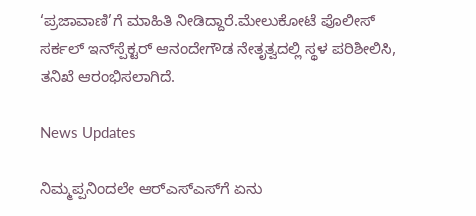‘ಪ್ರಜಾವಾಣಿ’ಗೆ ಮಾಹಿತಿ ನೀಡಿದ್ದಾರೆ.ಮೇಲುಕೋಟೆ ಪೊಲೀಸ್ ಸರ್ಕಲ್ ಇನ್‌ಸ್ಪೆಕ್ಟರ್ ಆನಂದೇಗೌಡ ನೇತೃತ್ವದಲ್ಲಿ ಸ್ಥಳ ಪರಿಶೀಲಿಸಿ, ತನಿಖೆ ಆರಂಭಿಸಲಾಗಿದೆ.

News Updates

ನಿಮ್ಮಪ್ಪನಿಂದಲೇ ಆರ್‌ಎಸ್‌ಎಸ್‌ಗೆ ಏನು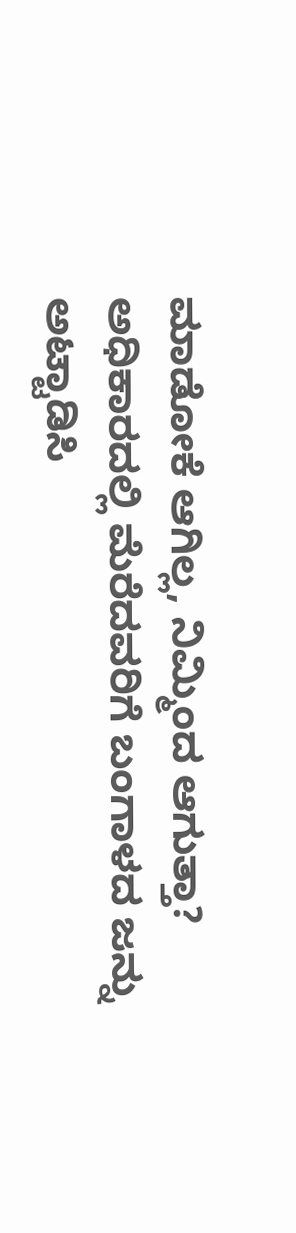ಮಾಡೋಕೆ ಆಗಿಲ್ಲ, ನಿಮ್ಮಿಂದ ಆಗುತ್ತಾ? ಅಧಿಕಾರದಲ್ಲಿ ಮೆರೆದವರಿಗೆ ಬಂಗಾಳದ ಜನ್ನು ಅಟ್ಟಾಡಿಸಿ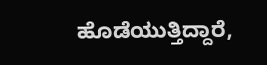ಹೊಡೆಯುತ್ತಿದ್ದಾರೆ,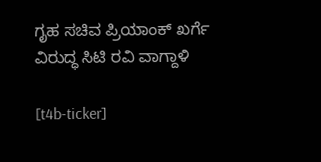ಗೃಹ ಸಚಿವ ಪ್ರಿಯಾಂಕ್ ಖರ್ಗೆ ವಿರುದ್ಧ ಸಿಟಿ ರವಿ ವಾಗ್ದಾಳಿ

[t4b-ticker]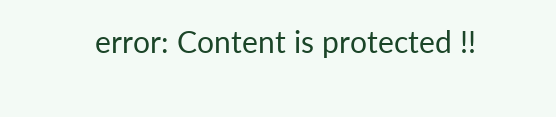error: Content is protected !!